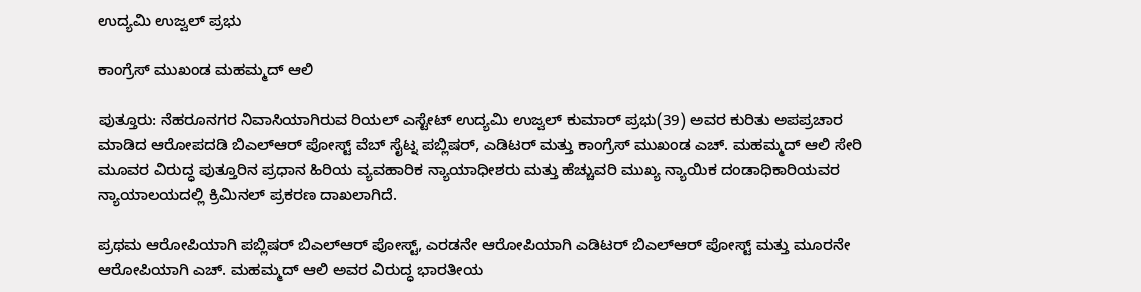ಉದ್ಯಮಿ ಉಜ್ವಲ್ ಪ್ರಭು

ಕಾಂಗ್ರೆಸ್ ಮುಖಂಡ ಮಹಮ್ಮದ್ ಆಲಿ

ಪುತ್ತೂರು: ನೆಹರೂನಗರ ನಿವಾಸಿಯಾಗಿರುವ ರಿಯಲ್ ಎಸ್ಟೇಟ್ ಉದ್ಯಮಿ ಉಜ್ವಲ್ ಕುಮಾರ್ ಪ್ರಭು(39) ಅವರ ಕುರಿತು ಅಪಪ್ರಚಾರ ಮಾಡಿದ ಆರೋಪದಡಿ ಬಿಎಲ್‌ಆರ್ ಪೋಸ್ಟ್ ವೆಬ್ ಸೈಟ್ನ ಪಬ್ಲಿಷರ್, ಎಡಿಟರ್ ಮತ್ತು ಕಾಂಗ್ರೆಸ್ ಮುಖಂಡ ಎಚ್. ಮಹಮ್ಮದ್ ಆಲಿ ಸೇರಿ ಮೂವರ ವಿರುದ್ಧ ಪುತ್ತೂರಿನ ಪ್ರಧಾನ ಹಿರಿಯ ವ್ಯವಹಾರಿಕ ನ್ಯಾಯಾಧೀಶರು ಮತ್ತು ಹೆಚ್ಚುವರಿ ಮುಖ್ಯ ನ್ಯಾಯಿಕ ದಂಡಾಧಿಕಾರಿಯವರ ನ್ಯಾಯಾಲಯದಲ್ಲಿ ಕ್ರಿಮಿನಲ್ ಪ್ರಕರಣ ದಾಖಲಾಗಿದೆ.

ಪ್ರಥಮ ಆರೋಪಿಯಾಗಿ ಪಬ್ಲಿಷರ್ ಬಿಎಲ್‌ಆ‌ರ್ ಪೋಸ್ಟ್, ಎರಡನೇ ಆರೋಪಿಯಾಗಿ ಎಡಿಟರ್ ಬಿಎಲ್‌ಆ‌ರ್ ಪೋಸ್ಟ್ ಮತ್ತು ಮೂರನೇ ಆರೋಪಿಯಾಗಿ ಎಚ್. ಮಹಮ್ಮದ್ ಆಲಿ ಅವರ ವಿರುದ್ಧ ಭಾರತೀಯ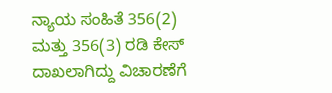ನ್ಯಾಯ ಸಂಹಿತೆ 356(2) ಮತ್ತು 356(3) ರಡಿ ಕೇಸ್ ದಾಖಲಾಗಿದ್ದು ವಿಚಾರಣೆಗೆ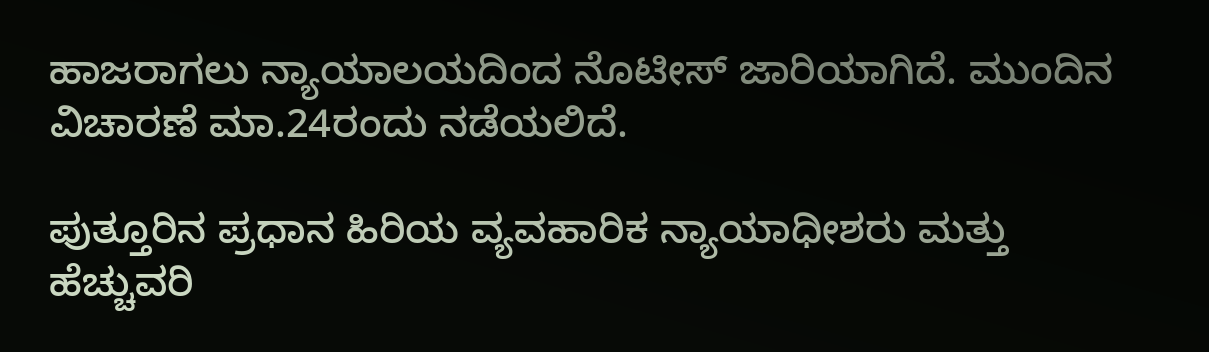ಹಾಜರಾಗಲು ನ್ಯಾಯಾಲಯದಿಂದ ನೊಟೀಸ್ ಜಾರಿಯಾಗಿದೆ. ಮುಂದಿನ ವಿಚಾರಣೆ ಮಾ.24ರಂದು ನಡೆಯಲಿದೆ.

ಪುತ್ತೂರಿನ ಪ್ರಧಾನ ಹಿರಿಯ ವ್ಯವಹಾರಿಕ ನ್ಯಾಯಾಧೀಶರು ಮತ್ತು ಹೆಚ್ಚುವರಿ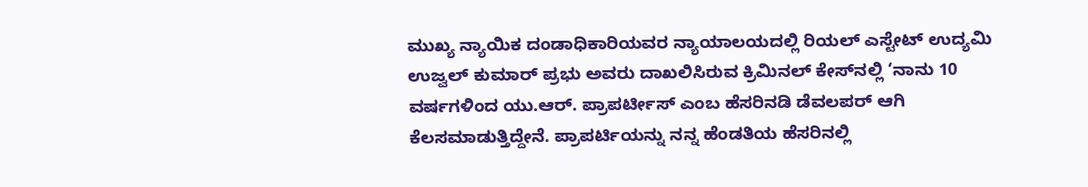ಮುಖ್ಯ ನ್ಯಾಯಿಕ ದಂಡಾಧಿಕಾರಿಯವರ ನ್ಯಾಯಾಲಯದಲ್ಲಿ ರಿಯಲ್ ಎಸ್ಟೇಟ್ ಉದ್ಯಮಿ ಉಜ್ವಲ್ ಕುಮಾರ್ ಪ್ರಭು ಅವರು ದಾಖಲಿಸಿರುವ ಕ್ರಿಮಿನಲ್ ಕೇಸ್‌ನಲ್ಲಿ ‘ನಾನು 10 ವರ್ಷಗಳಿಂದ ಯು.ಆ‌ರ್. ಪ್ರಾಪರ್ಟೀಸ್ ಎಂಬ ಹೆಸರಿನಡಿ ಡೆವಲಪರ್ ಆಗಿ ಕೆಲಸಮಾಡುತ್ತಿದ್ದೇನೆ. ಪ್ರಾಪರ್ಟಿಯನ್ನು ನನ್ನ ಹೆಂಡತಿಯ ಹೆಸರಿನಲ್ಲಿ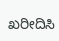ಖರೀದಿಸಿ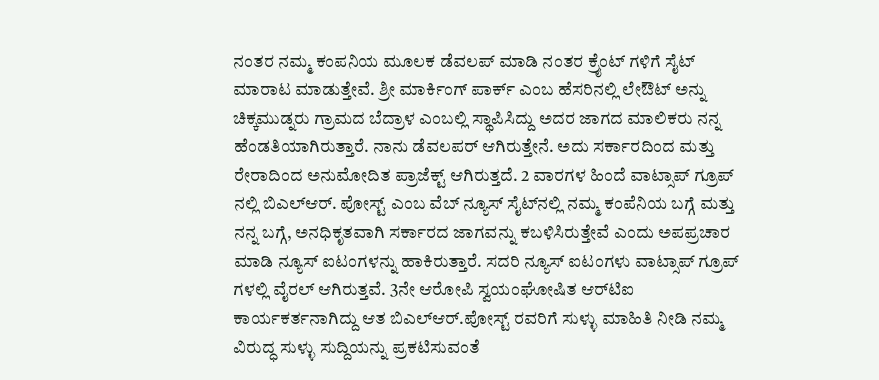ನಂತರ ನಮ್ಮ ಕಂಪನಿಯ ಮೂಲಕ ಡೆವಲಪ್ ಮಾಡಿ ನಂತರ ಕ್ರೈಂಟ್ ಗಳಿಗೆ ಸೈಟ್ ಮಾರಾಟ ಮಾಡುತ್ತೇವೆ. ಶ್ರೀ ಮಾರ್ಕಿಂಗ್ ಪಾರ್ಕ್ ಎಂಬ ಹೆಸರಿನಲ್ಲಿ ಲೇಔಟ್ ಅನ್ನು ಚಿಕ್ಕಮುಡ್ನರು ಗ್ರಾಮದ ಬೆದ್ರಾಳ ಎಂಬಲ್ಲಿ ಸ್ಥಾಪಿಸಿದ್ದು ಅದರ ಜಾಗದ ಮಾಲಿಕರು ನನ್ನ ಹೆಂಡತಿಯಾಗಿರುತ್ತಾರೆ. ನಾನು ಡೆವಲಪರ್ ಆಗಿರುತ್ತೇನೆ. ಅದು ಸರ್ಕಾರದಿಂದ ಮತ್ತು ರೇರಾದಿಂದ ಅನುಮೋದಿತ ಪ್ರಾಜೆಕ್ಟ್ ಆಗಿರುತ್ತದೆ. 2 ವಾರಗಳ ಹಿಂದೆ ವಾಟ್ಸಾಪ್ ಗ್ರೂಪ್ ನಲ್ಲಿ ಬಿಎಲ್‌ಆ‌ರ್. ಪೋಸ್ಟ್ ಎಂಬ ವೆಬ್ ನ್ಯೂಸ್ ಸೈಟ್‌ನಲ್ಲಿ ನಮ್ಮ ಕಂಪೆನಿಯ ಬಗ್ಗೆ ಮತ್ತು ನನ್ನ ಬಗ್ಗೆ, ಅನಧಿಕೃತವಾಗಿ ಸರ್ಕಾರದ ಜಾಗವನ್ನು ಕಬಳಿಸಿರುತ್ತೇವೆ ಎಂದು ಅಪಪ್ರಚಾರ ಮಾಡಿ ನ್ಯೂಸ್ ಐಟಂಗಳನ್ನು ಹಾಕಿರುತ್ತಾರೆ. ಸದರಿ ನ್ಯೂಸ್ ಐಟಂಗಳು ವಾಟ್ಸಾಪ್ ಗ್ರೂಪ್ ಗಳಲ್ಲಿ ವೈರಲ್ ಆಗಿರುತ್ತವೆ. 3ನೇ ಆರೋಪಿ ಸ್ವಯಂಘೋಷಿತ ಆರ್‌ಟಿಐ ಕಾರ್ಯಕರ್ತನಾಗಿದ್ದು ಆತ ಬಿಎಲ್‌ಆರ್.ಪೋಸ್ಟ್ ರವರಿಗೆ ಸುಳ್ಳು ಮಾಹಿತಿ ನೀಡಿ ನಮ್ಮ ವಿರುದ್ಧ ಸುಳ್ಳು ಸುದ್ದಿಯನ್ನು ಪ್ರಕಟಿಸುವಂತೆ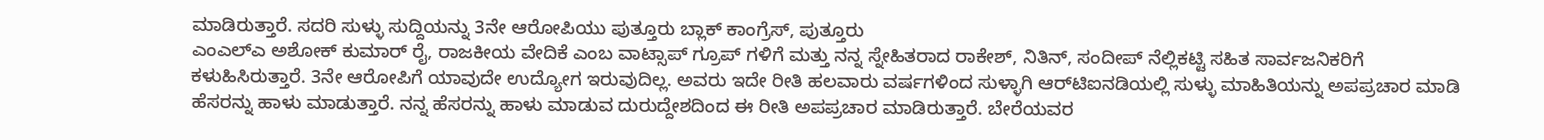ಮಾಡಿರುತ್ತಾರೆ. ಸದರಿ ಸುಳ್ಳು ಸುದ್ದಿಯನ್ನು 3ನೇ ಆರೋಪಿಯು ಪುತ್ತೂರು ಬ್ಲಾಕ್ ಕಾಂಗ್ರೆಸ್, ಪುತ್ತೂರು
ಎಂಎಲ್‌ಎ ಅಶೋಕ್ ಕುಮಾರ್ ರೈ, ರಾಜಕೀಯ ವೇದಿಕೆ ಎಂಬ ವಾಟ್ಸಾಪ್ ಗ್ರೂಪ್ ಗಳಿಗೆ ಮತ್ತು ನನ್ನ ಸ್ನೇಹಿತರಾದ ರಾಕೇಶ್, ನಿತಿನ್, ಸಂದೀಪ್ ನೆಲ್ಲಿಕಟ್ಟಿ ಸಹಿತ ಸಾರ್ವಜನಿಕರಿಗೆ ಕಳುಹಿಸಿರುತ್ತಾರೆ. 3ನೇ ಆರೋಪಿಗೆ ಯಾವುದೇ ಉದ್ಯೋಗ ಇರುವುದಿಲ್ಲ. ಅವರು ಇದೇ ರೀತಿ ಹಲವಾರು ವರ್ಷಗಳಿಂದ ಸುಳ್ಳಾಗಿ ಆರ್‌ಟಿಐನಡಿಯಲ್ಲಿ ಸುಳ್ಳು ಮಾಹಿತಿಯನ್ನು ಅಪಪ್ರಚಾರ ಮಾಡಿ ಹೆಸರನ್ನು ಹಾಳು ಮಾಡುತ್ತಾರೆ. ನನ್ನ ಹೆಸರನ್ನು ಹಾಳು ಮಾಡುವ ದುರುದ್ದೇಶದಿಂದ ಈ ರೀತಿ ಅಪಪ್ರಚಾರ ಮಾಡಿರುತ್ತಾರೆ. ಬೇರೆಯವರ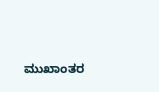ಮುಖಾಂತರ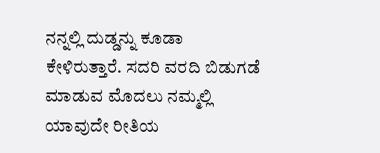ನನ್ನಲ್ಲಿ ದುಡ್ಡನ್ನು ಕೂಡಾ ಕೇಳಿರುತ್ತಾರೆ. ಸದರಿ ವರದಿ ಬಿಡುಗಡೆ ಮಾಡುವ ಮೊದಲು ನಮ್ಮಲ್ಲಿ ಯಾವುದೇ ರೀತಿಯ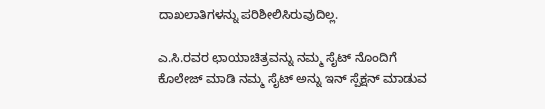ದಾಖಲಾತಿಗಳನ್ನು ಪರಿಶೀಲಿಸಿರುವುದಿಲ್ಲ.

ಎ.ಸಿ.ರವರ ಛಾಯಾಚಿತ್ರವನ್ನು ನಮ್ಮ ಸೈಟ್ ನೊಂದಿಗೆ ಕೊಲೇಜ್ ಮಾಡಿ ನಮ್ಮ ಸೈಟ್ ಅನ್ನು ಇನ್ ಸ್ಪೆಕ್ಷನ್ ಮಾಡುವ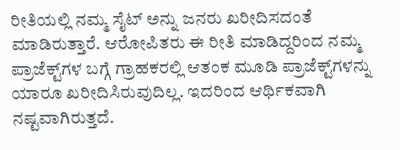ರೀತಿಯಲ್ಲಿ ನಮ್ಮ ಸೈಟ್ ಅನ್ನು ಜನರು ಖರೀದಿಸದಂತೆ ಮಾಡಿರುತ್ತಾರೆ. ಆರೋಪಿತರು ಈ ರೀತಿ ಮಾಡಿದ್ದರಿಂದ ನಮ್ಮ ಪ್ರಾಜೆಕ್ಟ್‌ಗಳ ಬಗ್ಗೆ ಗ್ರಾಹಕರಲ್ಲಿ ಆತಂಕ ಮೂಡಿ ಪ್ರಾಜೆಕ್ಟ್‌ಗಳನ್ನು ಯಾರೂ ಖರೀದಿಸಿರುವುದಿಲ್ಲ. ಇದರಿಂದ ಆರ್ಥಿಕವಾಗಿ ನಷ್ಟವಾಗಿರುತ್ತದೆ.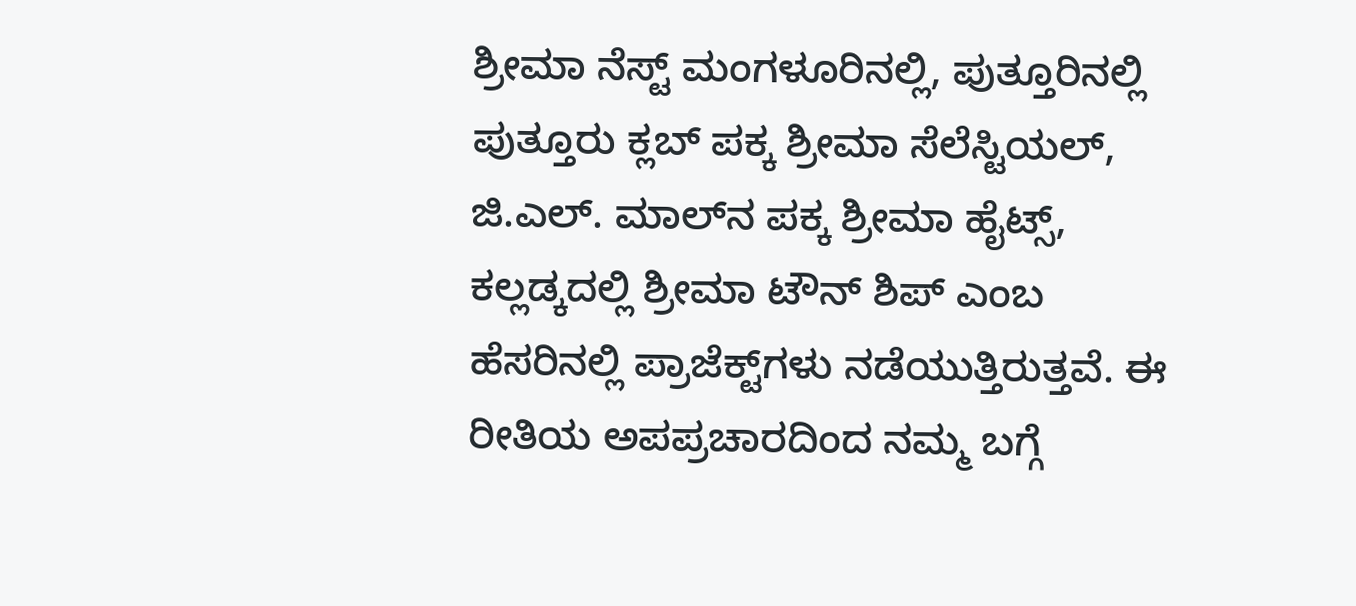ಶ್ರೀಮಾ ನೆಸ್ಟ್ ಮಂಗಳೂರಿನಲ್ಲಿ, ಪುತ್ತೂರಿನಲ್ಲಿ ಪುತ್ತೂರು ಕ್ಲಬ್ ಪಕ್ಕ ಶ್ರೀಮಾ ಸೆಲೆಸ್ಟಿಯಲ್, ಜಿ.ಎಲ್. ಮಾಲ್‌ನ ಪಕ್ಕ ಶ್ರೀಮಾ ಹೈಟ್ಸ್, ಕಲ್ಲಡ್ಕದಲ್ಲಿ ಶ್ರೀಮಾ ಟೌನ್ ಶಿಪ್ ಎಂಬ ಹೆಸರಿನಲ್ಲಿ ಪ್ರಾಜೆಕ್ಟ್‌ಗಳು ನಡೆಯುತ್ತಿರುತ್ತವೆ. ಈ ರೀತಿಯ ಅಪಪ್ರಚಾರದಿಂದ ನಮ್ಮ ಬಗ್ಗೆ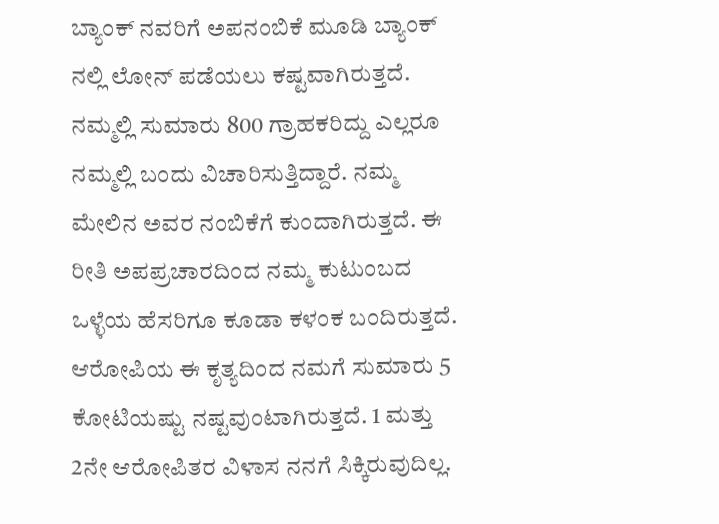ಬ್ಯಾಂಕ್ ನವರಿಗೆ ಅಪನಂಬಿಕೆ ಮೂಡಿ ಬ್ಯಾಂಕ್ ನಲ್ಲಿ ಲೋನ್ ಪಡೆಯಲು ಕಷ್ಟವಾಗಿರುತ್ತದೆ. ನಮ್ಮಲ್ಲಿ ಸುಮಾರು 800 ಗ್ರಾಹಕರಿದ್ದು ಎಲ್ಲರೂ ನಮ್ಮಲ್ಲಿ ಬಂದು ವಿಚಾರಿಸುತ್ತಿದ್ದಾರೆ. ನಮ್ಮ ಮೇಲಿನ ಅವರ ನಂಬಿಕೆಗೆ ಕುಂದಾಗಿರುತ್ತದೆ. ಈ ರೀತಿ ಅಪಪ್ರಚಾರದಿಂದ ನಮ್ಮ ಕುಟುಂಬದ ಒಳ್ಳೆಯ ಹೆಸರಿಗೂ ಕೂಡಾ ಕಳಂಕ ಬಂದಿರುತ್ತದೆ. ಆರೋಪಿಯ ಈ ಕೃತ್ಯದಿಂದ ನಮಗೆ ಸುಮಾರು 5 ಕೋಟಿಯಷ್ಟು ನಷ್ಟವುಂಟಾಗಿರುತ್ತದೆ. 1 ಮತ್ತು 2ನೇ ಆರೋಪಿತರ ವಿಳಾಸ ನನಗೆ ಸಿಕ್ಕಿರುವುದಿಲ್ಲ.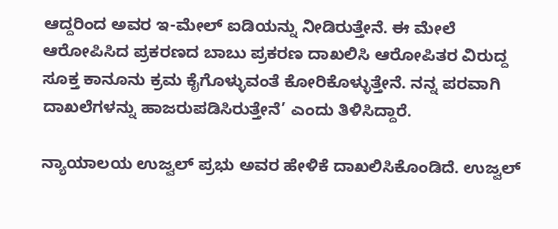ಆದ್ದರಿಂದ ಅವರ ಇ-ಮೇಲ್ ಐಡಿಯನ್ನು ನೀಡಿರುತ್ತೇನೆ. ಈ ಮೇಲೆ ಆರೋಪಿಸಿದ ಪ್ರಕರಣದ ಬಾಬು ಪ್ರಕರಣ ದಾಖಲಿಸಿ ಆರೋಪಿತರ ವಿರುದ್ದ ಸೂಕ್ತ ಕಾನೂನು ಕ್ರಮ ಕೈಗೊಳ್ಳುವಂತೆ ಕೋರಿಕೊಳ್ಳುತ್ತೇನೆ. ನನ್ನ ಪರವಾಗಿ ದಾಖಲೆಗಳನ್ನು ಹಾಜರುಪಡಿಸಿರುತ್ತೇನೆ’ ಎಂದು ತಿಳಿಸಿದ್ದಾರೆ.

ನ್ಯಾಯಾಲಯ ಉಜ್ವಲ್ ಪ್ರಭು ಅವರ ಹೇಳಿಕೆ ದಾಖಲಿಸಿಕೊಂಡಿದೆ. ಉಜ್ವಲ್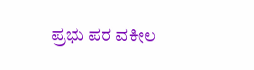ಪ್ರಭು ಪರ ವಕೀಲ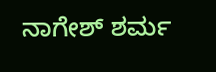ನಾಗೇಶ್ ಶರ್ಮ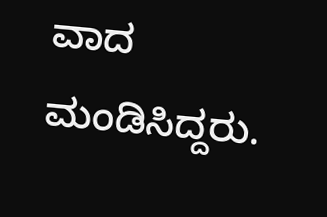ವಾದ ಮಂಡಿಸಿದ್ದರು.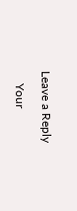Leave a Reply

    Your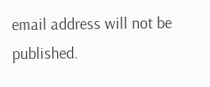email address will not be published.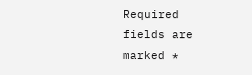Required fields are marked *